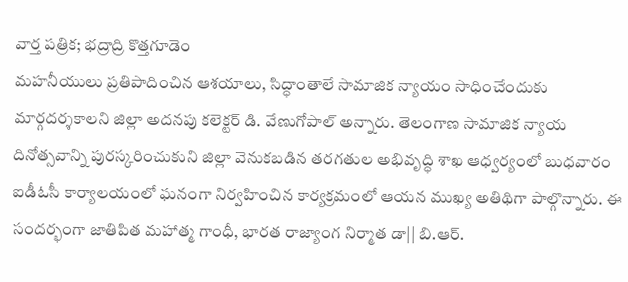వార్త పత్రిక; భద్రాద్రి కొత్తగూడెం
మహనీయులు ప్రతిపాదించిన ఆశయాలు, సిద్ధాంతాలే సామాజిక న్యాయం సాధించేందుకు మార్గదర్శకాలని జిల్లా అదనపు కలెక్టర్ డి. వేణుగోపాల్ అన్నారు. తెలంగాణ సామాజిక న్యాయ దినోత్సవాన్ని పురస్కరించుకుని జిల్లా వెనుకబడిన తరగతుల అభివృద్ధి శాఖ ఆధ్వర్యంలో బుధవారం ఐడీఓసీ కార్యాలయంలో ఘనంగా నిర్వహించిన కార్యక్రమంలో ఆయన ముఖ్య అతిథిగా పాల్గొన్నారు. ఈ సందర్భంగా జాతిపిత మహాత్మ గాంధీ, భారత రాజ్యాంగ నిర్మాత డా|| బి.ఆర్.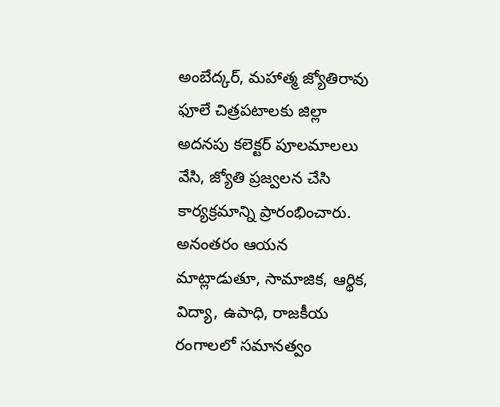అంబేద్కర్, మహాత్మ జ్యోతిరావు ఫూలే చిత్రపటాలకు జిల్లా అదనపు కలెక్టర్ పూలమాలలు వేసి, జ్యోతి ప్రజ్వలన చేసి కార్యక్రమాన్ని ప్రారంభించారు. అనంతరం ఆయన మాట్లాడుతూ, సామాజిక, ఆర్థిక, విద్యా, ఉపాధి, రాజకీయ రంగాలలో సమానత్వం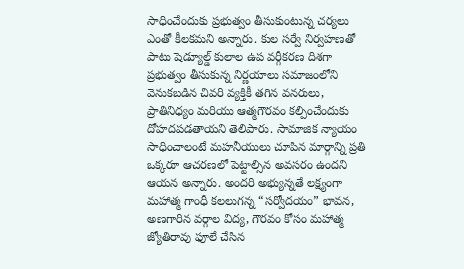సాధించేందుకు ప్రభుత్వం తీసుకుంటున్న చర్యలు ఎంతో కీలకమని అన్నారు. కుల సర్వే నిర్వహణతో పాటు షెడ్యూల్డ్ కులాల ఉప వర్గీకరణ దిశగా ప్రభుత్వం తీసుకున్న నిర్ణయాలు సమాజంలోని వెనుకబడిన చివరి వ్యక్తికీ తగిన వనరులు, ప్రాతినిధ్యం మరియు ఆత్మగౌరవం కల్పించేందుకు దోహదపడతాయని తెలిపారు. సామాజిక న్యాయం సాధించాలంటే మహనీయులు చూపిన మార్గాన్ని ప్రతి ఒక్కరూ ఆచరణలో పెట్టాల్సిన అవసరం ఉందని ఆయన అన్నారు. అందరి అభ్యున్నతే లక్ష్యంగా మహాత్మ గాంధీ కలలుగన్న “సర్వోదయం” భావన, అణగారిన వర్గాల విద్య, గౌరవం కోసం మహాత్మ జ్యోతిరావు ఫూలే చేసిన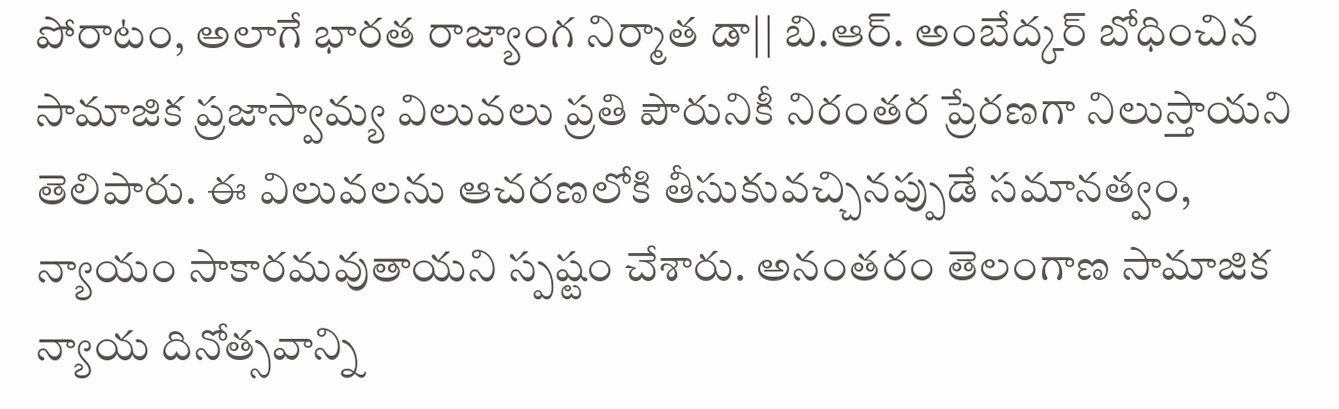పోరాటం, అలాగే భారత రాజ్యాంగ నిర్మాత డా|| బి.ఆర్. అంబేద్కర్ బోధించిన సామాజిక ప్రజాస్వామ్య విలువలు ప్రతి పౌరునికీ నిరంతర ప్రేరణగా నిలుస్తాయని తెలిపారు. ఈ విలువలను ఆచరణలోకి తీసుకువచ్చినప్పుడే సమానత్వం, న్యాయం సాకారమవుతాయని స్పష్టం చేశారు. అనంతరం తెలంగాణ సామాజిక న్యాయ దినోత్సవాన్ని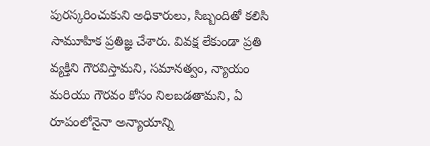పురస్కరించుకుని అధికారులు, సిబ్బందితో కలిసి సామూహిక ప్రతిజ్ఞ చేశారు. వివక్ష లేకుండా ప్రతి వ్యక్తిని గౌరవిస్తామని, సమానత్వం, న్యాయం మరియు గౌరవం కోసం నిలబడతామని, ఏ రూపంలోనైనా అన్యాయాన్ని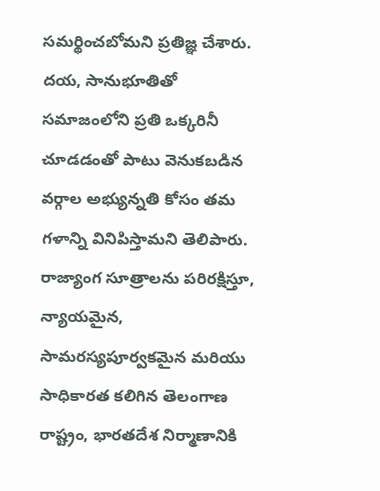సమర్థించబోమని ప్రతిజ్ఞ చేశారు. దయ, సానుభూతితో సమాజంలోని ప్రతి ఒక్కరినీ చూడడంతో పాటు వెనుకబడిన వర్గాల అభ్యున్నతి కోసం తమ గళాన్ని వినిపిస్తామని తెలిపారు. రాజ్యాంగ సూత్రాలను పరిరక్షిస్తూ, న్యాయమైన, సామరస్యపూర్వకమైన మరియు సాధికారత కలిగిన తెలంగాణ రాష్ట్రం, భారతదేశ నిర్మాణానికి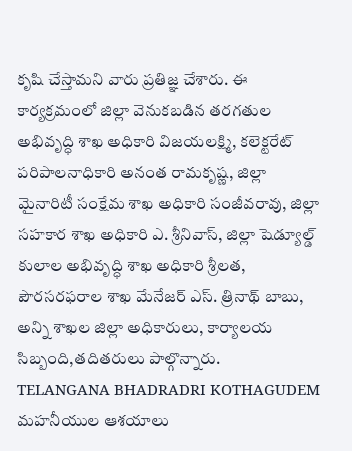కృషి చేస్తామని వారు ప్రతిజ్ఞ చేశారు. ఈ కార్యక్రమంలో జిల్లా వెనుకబడిన తరగతుల అభివృద్ధి శాఖ అధికారి విజయలక్ష్మి, కలెక్టరేట్ పరిపాలనాధికారి అనంత రామకృష్ణ, జిల్లా మైనారిటీ సంక్షేమ శాఖ అధికారి సంజీవరావు, జిల్లా సహకార శాఖ అధికారి ఎ. శ్రీనివాస్, జిల్లా షెడ్యూల్డ్ కులాల అభివృద్ధి శాఖ అధికారి శ్రీలత, పౌరసరఫరాల శాఖ మేనేజర్ ఎస్. త్రినాథ్ బాబు, అన్ని శాఖల జిల్లా అధికారులు, కార్యాలయ సిబ్బంది,తదితరులు పాల్గొన్నారు.
TELANGANA BHADRADRI KOTHAGUDEM
మహనీయుల ఆశయాలు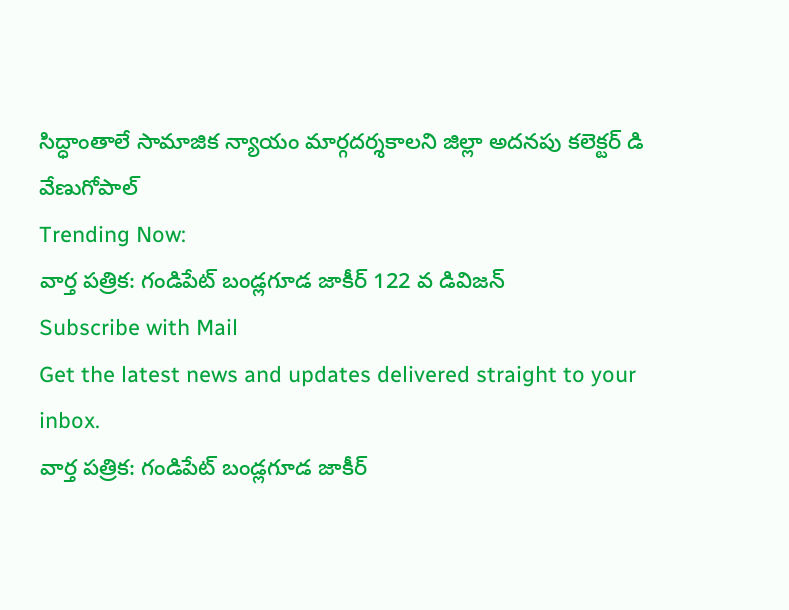సిద్ధాంతాలే సామాజిక న్యాయం మార్గదర్శకాలని జిల్లా అదనపు కలెక్టర్ డి వేణుగోపాల్
Trending Now:
వార్త పత్రిక: గండిపేట్ బండ్లగూడ జాకీర్ 122 వ డివిజన్
Subscribe with Mail
Get the latest news and updates delivered straight to your inbox.
వార్త పత్రిక: గండిపేట్ బండ్లగూడ జాకీర్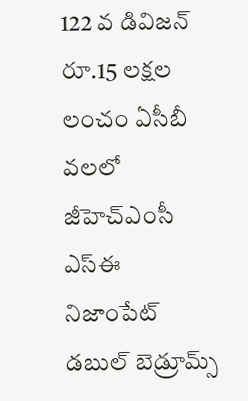122 వ డివిజన్
రూ.15 లక్షల లంచం ఏసీబీ వలలో జీహెచ్ఎంసీ ఎస్ఈ
నిజాంపేట్ డబుల్ బెడ్రూమ్స్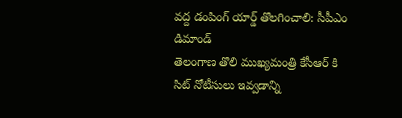వద్ద డంపింగ్ యార్డ్ తొలగించాలి: సీపీఎం డిమాండ్
తెలంగాణ తొలి ముఖ్యమంత్రి కేసీఆర్ కి సిట్ నోటీసులు ఇవ్వడాన్ని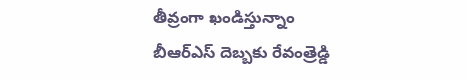తీవ్రంగా ఖండిస్తున్నాం
బీఆర్ఎస్ దెబ్బకు రేవంత్రెడ్డి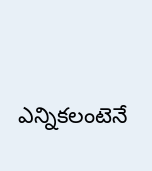ఎన్నికలంటెనే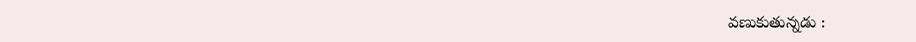వణుకుతున్నడు :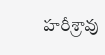హరీశ్రావు